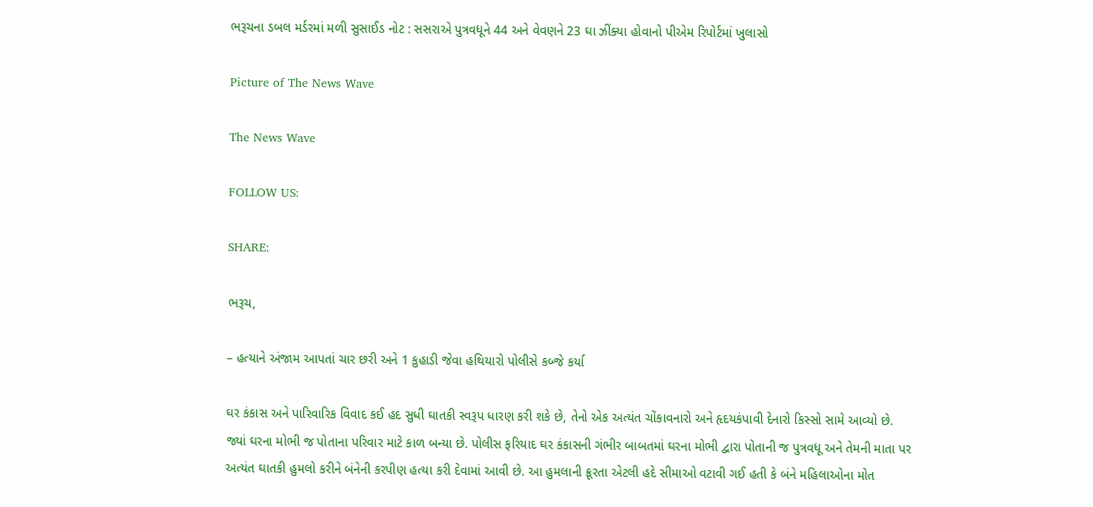ભરૂચના ડબલ મર્ડરમાં મળી સુસાઈડ નોટ : સસરાએ પુત્રવધૂને 44 અને વેવણને 23 ઘા ઝીંક્યા હોવાનો પીએમ રિપોર્ટમાં ખુલાસો

Picture of The News Wave

The News Wave

FOLLOW US:

SHARE:

ભરૂચ,

– હત્યાને અંજામ આપતાં ચાર છરી અને 1 કુહાડી જેવા હથિયારો પોલીસે કબ્જે કર્યા

ઘર કંકાસ અને પારિવારિક વિવાદ કઈ હદ સુધી ઘાતકી સ્વરૂપ ધારણ કરી શકે છે, તેનો એક અત્યંત ચોંકાવનારો અને હૃદયકંપાવી દેનારો કિસ્સો સામે આવ્યો છે. જ્યાં ઘરના મોભી જ પોતાના પરિવાર માટે કાળ બન્યા છે. પોલીસ ફરિયાદ ઘર કંકાસની ગંભીર બાબતમાં ઘરના મોભી દ્વારા પોતાની જ પુત્રવધૂ અને તેમની માતા પર અત્યંત ઘાતકી હુમલો કરીને બંનેની કરપીણ હત્યા કરી દેવામાં આવી છે. આ હુમલાની ક્રૂરતા એટલી હદે સીમાઓ વટાવી ગઈ હતી કે બંને મહિલાઓના મોત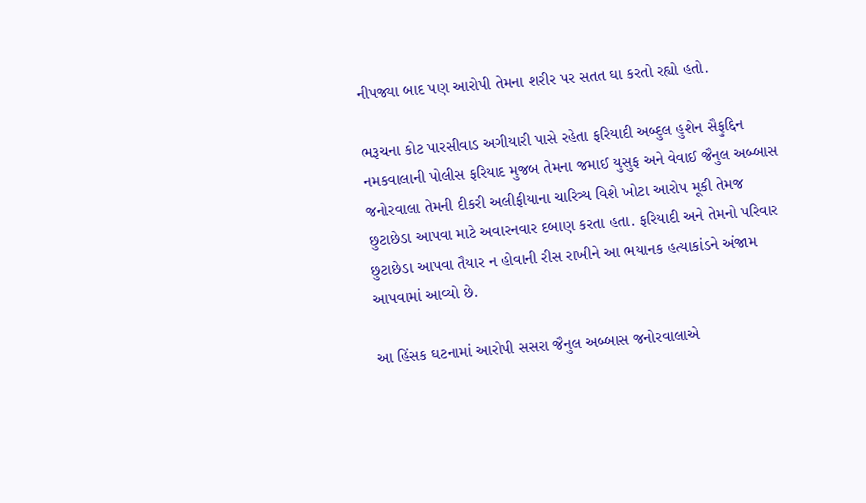નીપજ્યા બાદ પણ આરોપી તેમના શરીર પર સતત ઘા કરતો રહ્યો હતો.

ભરૂચના કોટ પારસીવાડ અગીયારી પાસે રહેતા ફરિયાદી અબ્દુલ હુશેન સૈફુદ્દિન નમકવાલાની પોલીસ ફરિયાદ મુજબ તેમના જમાઈ યુસુફ અને વેવાઈ જૈનુલ અબ્બાસ જનોરવાલા તેમની દીકરી અલીફીયાના ચારિત્ર્ય વિશે ખોટા આરોપ મૂકી તેમજ છુટાછેડા આપવા માટે અવારનવાર દબાણ કરતા હતા. ફરિયાદી અને તેમનો પરિવાર છુટાછેડા આપવા તૈયાર ન હોવાની રીસ રાખીને આ ભયાનક હત્યાકાંડને અંજામ આપવામાં આવ્યો છે.

આ હિંસક ઘટનામાં આરોપી સસરા જૈનુલ અબ્બાસ જનોરવાલાએ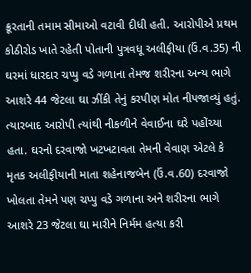ક્રૂરતાની તમામ સીમાઓ વટાવી દીધી હતી. આરોપીએ પ્રથમ કોઠીરોડ ખાતે રહેતી પોતાની પુત્રવધૂ અલીફીયા (ઉં.વ.35) ની ઘરમાં ધારદાર ચપ્પુ વડે ગળાના તેમજ શરીરના અન્ય ભાગે આશરે 44 જેટલા ઘા ઝીંકી તેનું કરપીણ મોત નીપજાવ્યું હતું. ત્યારબાદ આરોપી ત્યાંથી નીકળીને વેવાઈના ઘરે પહોંચ્યા હતા. ઘરનો દરવાજો ખટખટાવતા તેમની વેવાણ એટલે કે મૃતક અલીફીયાની માતા શહેનાજબેન (ઉં.વ.60) દરવાજો ખોલતા તેમને પણ ચપ્પુ વડે ગળાના અને શરીરના ભાગે આશરે 23 જેટલા ઘા મારીને નિર્મમ હત્યા કરી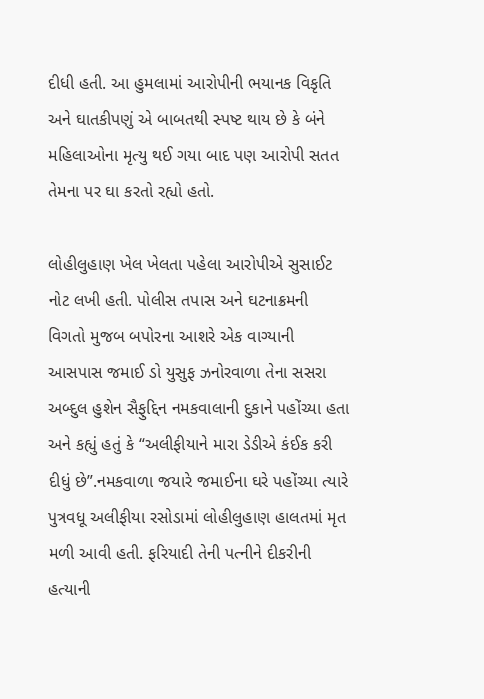દીધી હતી. આ હુમલામાં આરોપીની ભયાનક વિકૃતિ અને ઘાતકીપણું એ બાબતથી સ્પષ્ટ થાય છે કે બંને મહિલાઓના મૃત્યુ થઈ ગયા બાદ પણ આરોપી સતત તેમના પર ઘા કરતો રહ્યો હતો.

લોહીલુહાણ ખેલ ખેલતા પહેલા આરોપીએ સુસાઈટ નોટ લખી હતી. પોલીસ તપાસ અને ઘટનાક્રમની વિગતો મુજબ બપોરના આશરે એક વાગ્યાની આસપાસ જમાઈ ડો યુસુફ ઝનોરવાળા તેના સસરા અબ્દુલ હુશેન સૈફુદ્દિન નમકવાલાની દુકાને પહોંચ્યા હતા અને કહ્યું હતું કે “અલીફીયાને મારા ડેડીએ કંઈક કરી દીધું છે”.નમકવાળા જયારે જમાઈના ઘરે પહોંચ્યા ત્યારે પુત્રવધૂ અલીફીયા રસોડામાં લોહીલુહાણ હાલતમાં મૃત મળી આવી હતી. ફરિયાદી તેની પત્નીને દીકરીની હત્યાની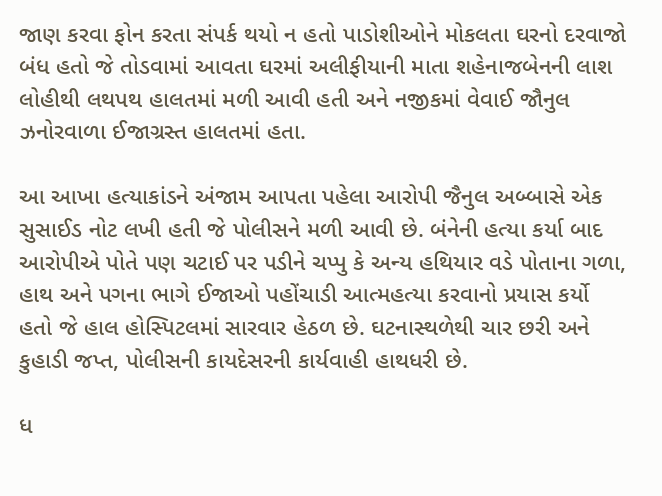જાણ કરવા ફોન કરતા સંપર્ક થયો ન હતો પાડોશીઓને મોકલતા ઘરનો દરવાજો બંધ હતો જે તોડવામાં આવતા ઘરમાં અલીફીયાની માતા શહેનાજબેનની લાશ લોહીથી લથપથ હાલતમાં મળી આવી હતી અને નજીકમાં વેવાઈ જૌનુલ ઝનોરવાળા ઈજાગ્રસ્ત હાલતમાં હતા.

આ આખા હત્યાકાંડને અંજામ આપતા પહેલા આરોપી જૈનુલ અબ્બાસે એક સુસાઈડ નોટ લખી હતી જે પોલીસને મળી આવી છે. બંનેની હત્યા કર્યા બાદ આરોપીએ પોતે પણ ચટાઈ પર પડીને ચપ્પુ કે અન્ય હથિયાર વડે પોતાના ગળા, હાથ અને પગના ભાગે ઈજાઓ પહોંચાડી આત્મહત્યા કરવાનો પ્રયાસ કર્યો હતો જે હાલ હોસ્પિટલમાં સારવાર હેઠળ છે. ઘટનાસ્થળેથી ચાર છરી અને કુહાડી જપ્ત, પોલીસની કાયદેસરની કાર્યવાહી હાથધરી છે.

ધ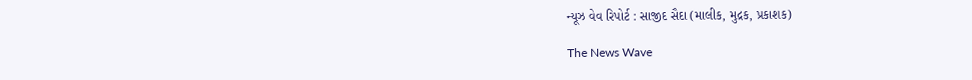ન્યૂઝ વેવ રિપોર્ટ : સાજીદ સૈદા (માલીક, મુદ્રક, પ્રકાશક)

The News Wave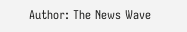Author: The News Wave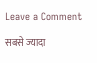Leave a Comment

सबसे ज्यादा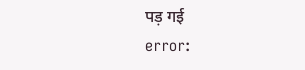पड़ गई
error: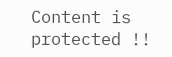Content is protected !!